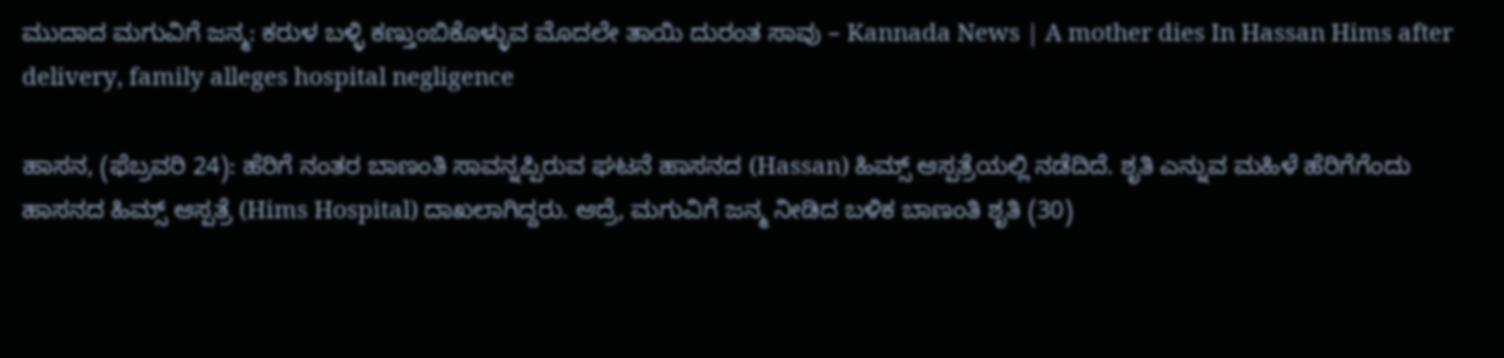ಮುದಾದ ಮಗುವಿಗೆ ಜನ್ಮ: ಕರುಳ ಬಳ್ಳಿ ಕಣ್ತುಂಬಿಕೊಳ್ಳುವ ಮೊದಲೇ ತಾಯಿ ದುರಂತ ಸಾವು – Kannada News | A mother dies In Hassan Hims after delivery, family alleges hospital negligence

ಹಾಸನ, (ಫೆಬ್ರವರಿ 24): ಹೆರಿಗೆ ನಂತರ ಬಾಣಂತಿ ಸಾವನ್ನಪ್ಪಿರುವ ಘಟನೆ ಹಾಸನದ (Hassan) ಹಿಮ್ಸ್ ಆಸ್ಪತ್ರೆಯಲ್ಲಿ ನಡೆದಿದೆ. ಶೃತಿ ಎನ್ನುವ ಮಹಿಳೆ ಹೆರಿಗೆಗೆಂದು ಹಾಸನದ ಹಿಮ್ಸ್ ಆಸ್ಪತ್ರೆ (Hims Hospital) ದಾಖಲಾಗಿದ್ದರು. ಆದ್ರೆ, ಮಗುವಿಗೆ ಜನ್ಮ ನೀಡಿದ ಬಳಿಕ ಬಾಣಂತಿ ಶೃತಿ (30)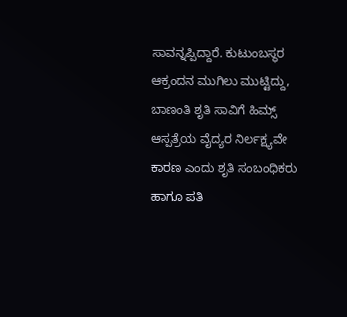ಸಾವನ್ನಪ್ಪಿದ್ದಾರೆ. ಕುಟುಂಬಸ್ಥರ ಆಕ್ರಂದನ ಮುಗಿಲು ಮುಟ್ಟಿದ್ದು, ಬಾಣಂತಿ ಶೃತಿ ಸಾವಿಗೆ ಹಿಮ್ಸ್ ಆಸ್ಪತ್ರೆಯ ವೈದ್ಯರ ನಿರ್ಲಕ್ಷ್ಯವೇ ಕಾರಣ ಎಂದು ಶೃತಿ ಸಂಬಂಧಿಕರು ಹಾಗೂ ಪತಿ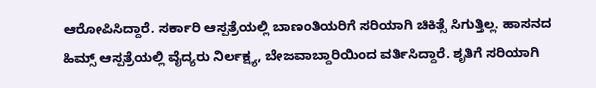ಆರೋಪಿಸಿದ್ದಾರೆ. ಸರ್ಕಾರಿ ಆಸ್ಪತ್ರೆಯಲ್ಲಿ ಬಾಣಂತಿಯರಿಗೆ ಸರಿಯಾಗಿ ಚಿಕಿತ್ಸೆ ಸಿಗುತ್ತಿಲ್ಲ. ಹಾಸನದ ಹಿಮ್ಸ್ ಆಸ್ಪತ್ರೆಯಲ್ಲಿ ವೈದ್ಯರು ನಿರ್ಲಕ್ಷ್ಯ, ಬೇಜವಾಬ್ದಾರಿಯಿಂದ ವರ್ತಿಸಿದ್ದಾರೆ. ಶೃತಿಗೆ ಸರಿಯಾಗಿ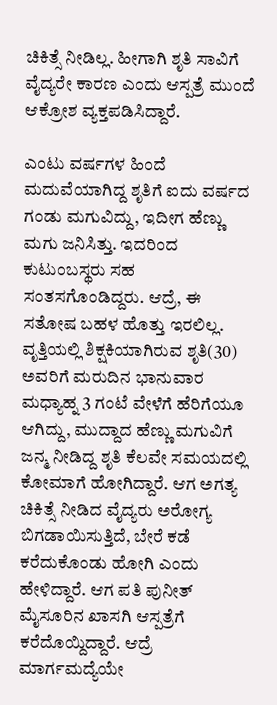ಚಿಕಿತ್ಸೆ ನೀಡಿಲ್ಲ. ಹೀಗಾಗಿ ಶೃತಿ ಸಾವಿಗೆ ವೈದ್ಯರೇ ಕಾರಣ ಎಂದು ಆಸ್ಪತ್ರೆ ಮುಂದೆ ಆಕ್ರೋಶ ವ್ಯಕ್ತಪಡಿಸಿದ್ದಾರೆ.

ಎಂಟು ವರ್ಷಗಳ ಹಿಂದೆ ಮದುವೆಯಾಗಿದ್ದ ಶೃತಿಗೆ ಐದು ವರ್ಷದ ಗಂಡು ಮಗುವಿದ್ದು, ಇದೀಗ ಹೆಣ್ಣು ಮಗು ಜನಿಸಿತ್ತು. ಇದರಿಂದ ಕುಟುಂಬಸ್ಥರು ಸಹ ಸಂತಸಗೊಂಡಿದ್ದರು. ಆದ್ರೆ, ಈ ಸತೋಷ ಬಹಳ ಹೊತ್ತು ಇರಲಿಲ್ಲ. ವೃತ್ತಿಯಲ್ಲಿ ಶಿಕ್ಷಕಿಯಾಗಿರುವ ಶೃತಿ(30) ಅವರಿಗೆ ಮರುದಿನ ಭಾನುವಾರ ಮಧ್ಯಾಹ್ನ 3 ಗಂಟೆ ವೇಳೆಗೆ ಹೆರಿಗೆಯೂ ಆಗಿದ್ದು, ಮುದ್ದಾದ ಹೆಣ್ಣು ಮಗುವಿಗೆ ಜನ್ಮ ನೀಡಿದ್ದ ಶೃತಿ ಕೆಲವೇ ಸಮಯದಲ್ಲಿ ಕೋಮಾಗೆ ಹೋಗಿದ್ದಾರೆ. ಆಗ ಅಗತ್ಯ ಚಿಕಿತ್ಸೆ ನೀಡಿದ ವೈದ್ಯರು ಅರೋಗ್ಯ ಬಿಗಡಾಯಿಸುತ್ತಿದೆ, ಬೇರೆ ಕಡೆ ಕರೆದುಕೊಂಡು ಹೋಗಿ ಎಂದು ಹೇಳಿದ್ದಾರೆ. ಆಗ ಪತಿ ಪುನೀತ್ ಮೈಸೂರಿನ ಖಾಸಗಿ ಆಸ್ಪತ್ರೆಗೆ ಕರೆದೊಯ್ದಿದ್ದಾರೆ. ಆದ್ರೆ ಮಾರ್ಗಮದ್ಯೆಯೇ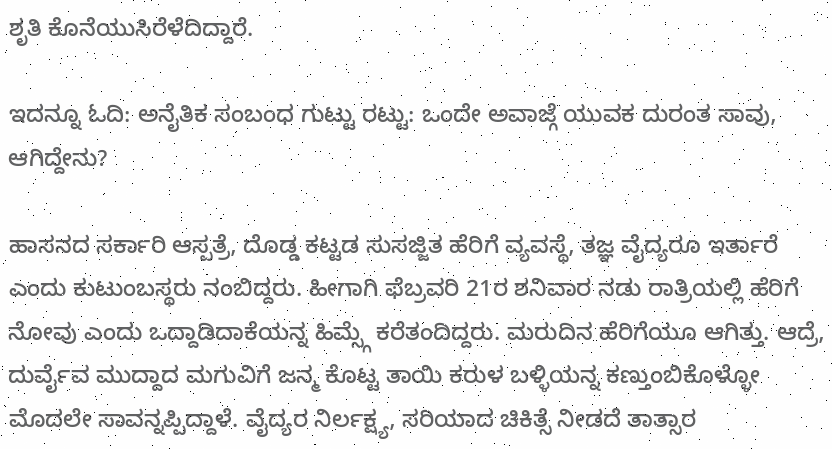ಶೃತಿ ಕೊನೆಯುಸಿರೆಳೆದಿದ್ದಾರೆ.

ಇದನ್ನೂ ಓದಿ: ಅನೈತಿಕ ಸಂಬಂಧ ಗುಟ್ಟು ರಟ್ಟು: ಒಂದೇ ಅವಾಜ್ಗೆ ಯುವಕ ದುರಂತ ಸಾವು, ಆಗಿದ್ದೇನು?

ಹಾಸನದ ಸರ್ಕಾರಿ ಆಸ್ಪತ್ರೆ, ದೊಡ್ಡ ಕಟ್ಟಡ ಸುಸಜ್ಜಿತ ಹೆರಿಗೆ ವ್ಯವಸ್ಥೆ, ತಜ್ಞ ವೈದ್ಯರೂ ಇರ್ತಾರೆ ಎಂದು ಕುಟುಂಬಸ್ಥರು ನಂಬಿದ್ದರು. ಹೀಗಾಗಿ ಫೆಬ್ರವರಿ 21ರ ಶನಿವಾರ ನಡು ರಾತ್ರಿಯಲ್ಲಿ ಹೆರಿಗೆ ನೋವು ಎಂದು ಒದ್ದಾಡಿದಾಕೆಯನ್ನ ಹಿಮ್ಸ್ಗೆ ಕರೆತಂದಿದ್ದರು. ಮರುದಿನ ಹೆರಿಗೆಯೂ ಆಗಿತ್ತು. ಆದ್ರೆ, ದುರ್ವೈವ ಮುದ್ದಾದ ಮಗುವಿಗೆ ಜನ್ಮ ಕೊಟ್ಟ ತಾಯಿ ಕರುಳ ಬಳ್ಳಿಯನ್ನ ಕಣ್ತುಂಬಿಕೊಳ್ಳೋ ಮೊದಲೇ ಸಾವನ್ನಪ್ಪಿದ್ದಾಳೆ. ವೈದ್ಯರ ನಿರ್ಲಕ್ಷ್ಯ, ಸರಿಯಾದ ಚಿಕಿತ್ಸೆ ನೀಡದೆ ತಾತ್ಸಾರ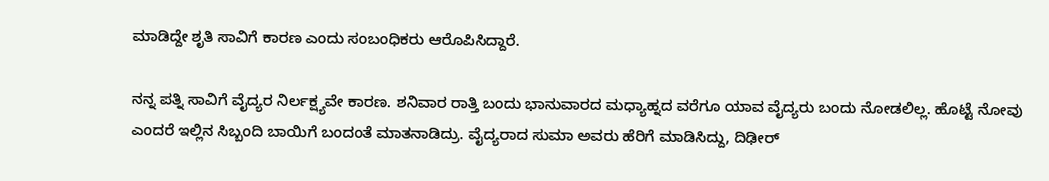ಮಾಡಿದ್ದೇ ಶೃತಿ ಸಾವಿಗೆ ಕಾರಣ ಎಂದು ಸಂಬಂಧಿಕರು ಆರೊಪಿಸಿದ್ದಾರೆ.

ನನ್ನ ಪತ್ನಿ ಸಾವಿಗೆ ವೈದ್ಯರ ನಿರ್ಲಕ್ಷ್ಯವೇ ಕಾರಣ. ಶನಿವಾರ ರಾತ್ತಿ ಬಂದು ಭಾನುವಾರದ ಮಧ್ಯಾಹ್ನದ ವರೆಗೂ ಯಾವ ವೈದ್ಯರು ಬಂದು ನೋಡಲಿಲ್ಲ. ಹೊಟ್ಟೆ ನೋವು ಎಂದರೆ ಇಲ್ಲಿನ ಸಿಬ್ಬಂದಿ ಬಾಯಿಗೆ ಬಂದಂತೆ ಮಾತನಾಡಿದ್ರು. ವೈದ್ಯರಾದ ಸುಮಾ ಅವರು ಹೆರಿಗೆ ಮಾಡಿಸಿದ್ದು, ದಿಢೀರ್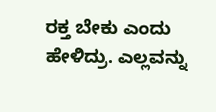ರಕ್ತ ಬೇಕು ಎಂದು ಹೇಳಿದ್ರು. ಎಲ್ಲವನ್ನು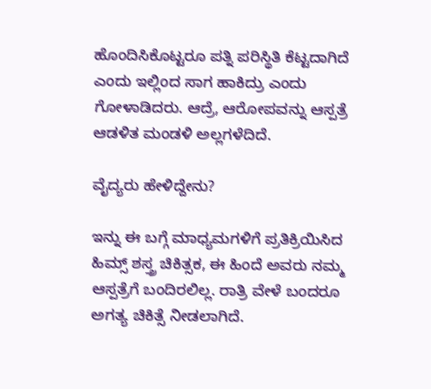ಹೊಂದಿಸಿಕೊಟ್ಟರೂ ಪತ್ನಿ ಪರಿಸ್ಥಿತಿ ಕೆಟ್ಟದಾಗಿದೆ ಎಂದು ಇಲ್ಲಿಂದ ಸಾಗ ಹಾಕಿದ್ರು ಎಂದು ಗೋಳಾಡಿದರು. ಆದ್ರೆ, ಆರೋಪವನ್ನು ಆಸ್ಪತ್ರೆ ಆಡಳಿತ ಮಂಡಳಿ ಅಲ್ಲಗಳೆದಿದೆ.

ವೈದ್ಯರು ಹೇಳಿದ್ದೇನು?

ಇನ್ನು ಈ ಬಗ್ಗೆ ಮಾಧ್ಯಮಗಳಿಗೆ ಪ್ರತಿಕ್ರಿಯಿಸಿದ ಹಿಮ್ಸ್ ಶಸ್ತ್ರ ಚಿಕಿತ್ಸಕ, ಈ ಹಿಂದೆ ಅವರು ನಮ್ಮ ಆಸ್ಪತ್ರೆಗೆ ಬಂದಿರಲಿಲ್ಲ. ರಾತ್ರಿ ವೇಳೆ ಬಂದರೂ ಅಗತ್ಯ ಚಿಕಿತ್ಸೆ ನೀಡಲಾಗಿದೆ.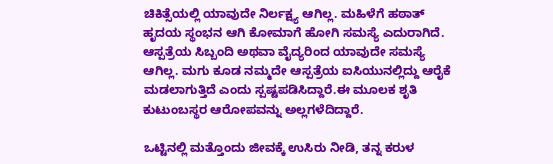ಚಿಕಿತ್ಸೆಯಲ್ಲಿ ಯಾವುದೇ ನಿರ್ಲಕ್ಷ್ಯ ಆಗಿಲ್ಲ. ಮಹಿಳೆಗೆ ಹಠಾತ್ ಹೃದಯ ಸ್ಥಂಭನ ಆಗಿ ಕೋಮಾಗೆ ಹೋಗಿ ಸಮಸ್ಯೆ ಎದುರಾಗಿದೆ. ಆಸ್ಪತ್ರೆಯ ಸಿಬ್ಬಂದಿ ಅಥವಾ ವೈದ್ಯರಿಂದ ಯಾವುದೇ ಸಮಸ್ಯೆ ಆಗಿಲ್ಲ. ಮಗು ಕೂಡ ನಮ್ಮದೇ ಆಸ್ಪತ್ರೆಯ ಐಸಿಯುನಲ್ಲಿದ್ದು ಆರೈಕೆ ಮಡಲಾಗುತ್ತಿದೆ ಎಂದು ಸ್ಪಷ್ಟಪಡಿಸಿದ್ದಾರೆ.ಈ ಮೂಲಕ ಶೃತಿ ಕುಟುಂಬಸ್ಥರ ಆರೋಪವನ್ನು ಅಲ್ಲಗಳೆದಿದ್ದಾರೆ.

ಒಟ್ಟಿನಲ್ಲಿ ಮತ್ತೊಂದು ಜೀವಕ್ಕೆ ಉಸಿರು ನೀಡಿ, ತನ್ನ ಕರುಳ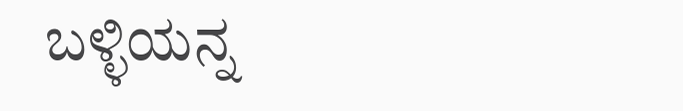ಬಳ್ಳಿಯನ್ನ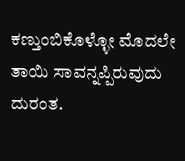ಕಣ್ತುಂಬಿಕೊಳ್ಳೋ ಮೊದಲೇ ತಾಯಿ ಸಾವನ್ನಪ್ಪಿರುವುದು ದುರಂತ.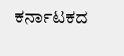ಕರ್ನಾಟಕದ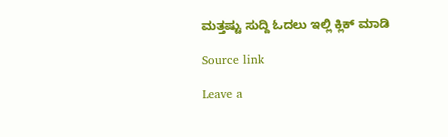ಮತ್ತಷ್ಟು ಸುದ್ದಿ ಓದಲು ಇಲ್ಲಿ ಕ್ಲಿಕ್ ಮಾಡಿ

Source link

Leave a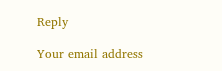Reply

Your email address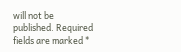will not be published. Required fields are marked *